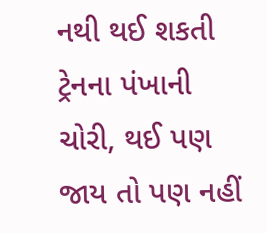નથી થઈ શકતી ટ્રેનના પંખાની ચોરી, થઈ પણ જાય તો પણ નહીં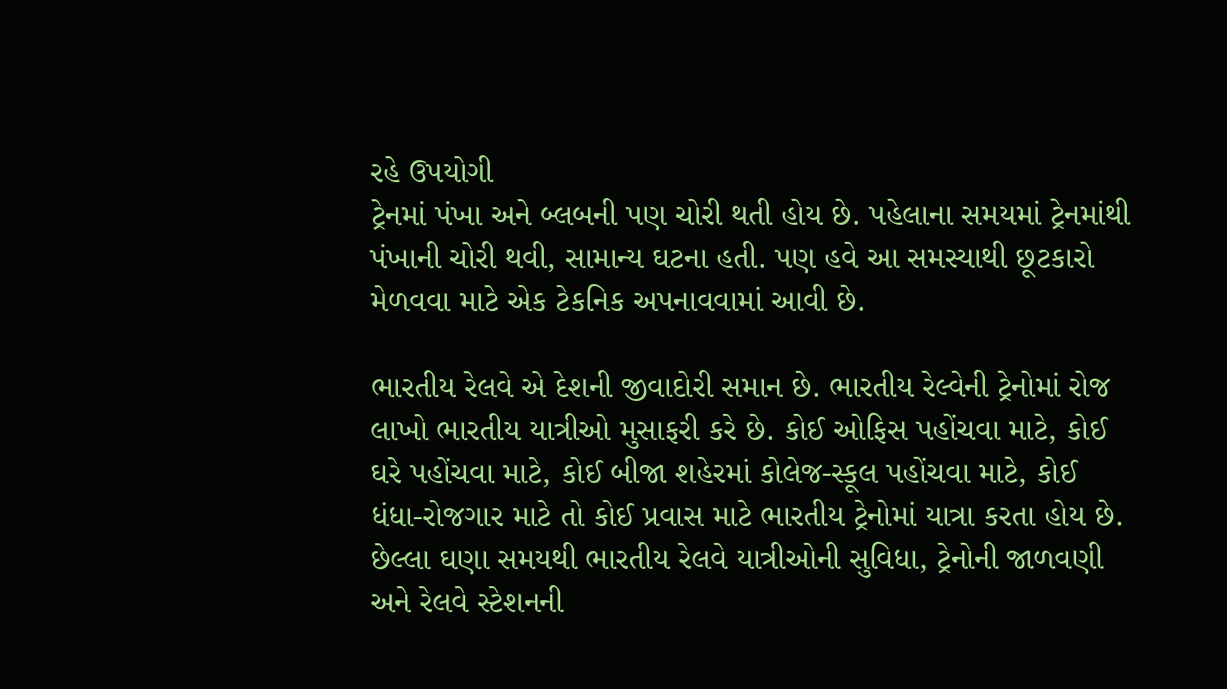રહે ઉપયોગી
ટ્રેનમાં પંખા અને બ્લબની પણ ચોરી થતી હોય છે. પહેલાના સમયમાં ટ્રેનમાંથી પંખાની ચોરી થવી, સામાન્ય ઘટના હતી. પણ હવે આ સમસ્યાથી છૂટકારો મેળવવા માટે એક ટેકનિક અપનાવવામાં આવી છે.

ભારતીય રેલવે એ દેશની જીવાદોરી સમાન છે. ભારતીય રેલ્વેની ટ્રેનોમાં રોજ લાખો ભારતીય યાત્રીઓ મુસાફરી કરે છે. કોઈ ઓફિસ પહોંચવા માટે, કોઈ ઘરે પહોંચવા માટે, કોઈ બીજા શહેરમાં કોલેજ-સ્કૂલ પહોંચવા માટે, કોઈ ધંધા-રોજગાર માટે તો કોઈ પ્રવાસ માટે ભારતીય ટ્રેનોમાં યાત્રા કરતા હોય છે. છેલ્લા ઘણા સમયથી ભારતીય રેલવે યાત્રીઓની સુવિધા, ટ્રેનોની જાળવણી અને રેલવે સ્ટેશનની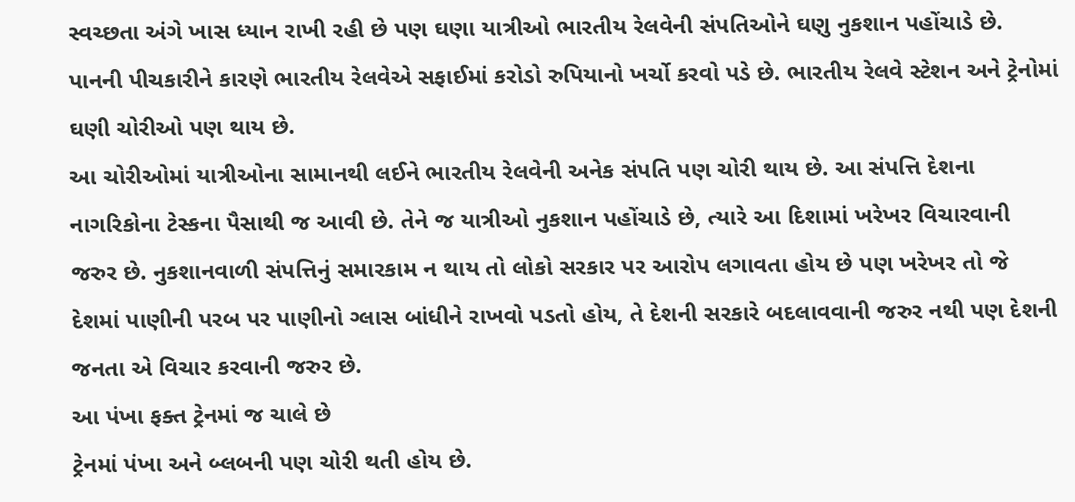સ્વચ્છતા અંગે ખાસ ધ્યાન રાખી રહી છે પણ ઘણા યાત્રીઓ ભારતીય રેલવેની સંપતિઓને ઘણુ નુકશાન પહોંચાડે છે. પાનની પીચકારીને કારણે ભારતીય રેલવેએ સફાઈમાં કરોડો રુપિયાનો ખર્ચો કરવો પડે છે. ભારતીય રેલવે સ્ટેશન અને ટ્રેનોમાં ઘણી ચોરીઓ પણ થાય છે.
આ ચોરીઓમાં યાત્રીઓના સામાનથી લઈને ભારતીય રેલવેની અનેક સંપતિ પણ ચોરી થાય છે. આ સંપત્તિ દેશના નાગરિકોના ટેસ્કના પૈસાથી જ આવી છે. તેને જ યાત્રીઓ નુકશાન પહોંચાડે છે, ત્યારે આ દિશામાં ખરેખર વિચારવાની જરુર છે. નુકશાનવાળી સંપત્તિનું સમારકામ ન થાય તો લોકો સરકાર પર આરોપ લગાવતા હોય છે પણ ખરેખર તો જે દેશમાં પાણીની પરબ પર પાણીનો ગ્લાસ બાંધીને રાખવો પડતો હોય, તે દેશની સરકારે બદલાવવાની જરુર નથી પણ દેશની જનતા એ વિચાર કરવાની જરુર છે.
આ પંખા ફક્ત ટ્રેનમાં જ ચાલે છે
ટ્રેનમાં પંખા અને બ્લબની પણ ચોરી થતી હોય છે.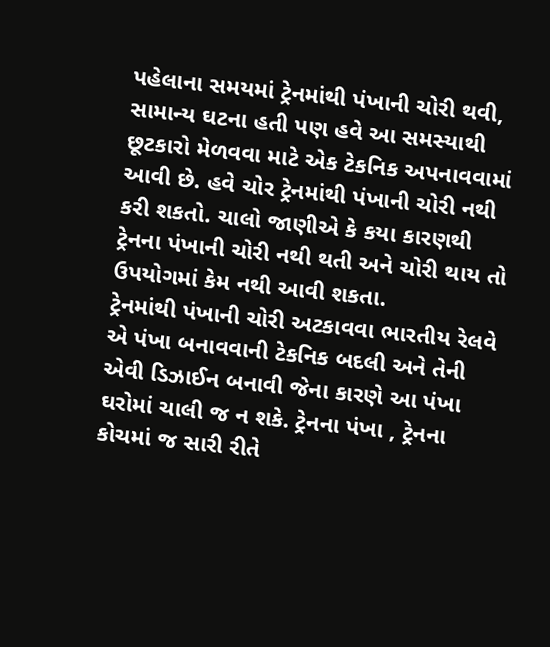પહેલાના સમયમાં ટ્રેનમાંથી પંખાની ચોરી થવી, સામાન્ય ઘટના હતી પણ હવે આ સમસ્યાથી છૂટકારો મેળવવા માટે એક ટેકનિક અપનાવવામાં આવી છે. હવે ચોર ટ્રેનમાંથી પંખાની ચોરી નથી કરી શકતો. ચાલો જાણીએ કે કયા કારણથી ટ્રેનના પંખાની ચોરી નથી થતી અને ચોરી થાય તો ઉપયોગમાં કેમ નથી આવી શકતા.
ટ્રેનમાંથી પંખાની ચોરી અટકાવવા ભારતીય રેલવે એ પંખા બનાવવાની ટેકનિક બદલી અને તેની એવી ડિઝાઈન બનાવી જેના કારણે આ પંખા ઘરોમાં ચાલી જ ન શકે. ટ્રેનના પંખા , ટ્રેનના કોચમાં જ સારી રીતે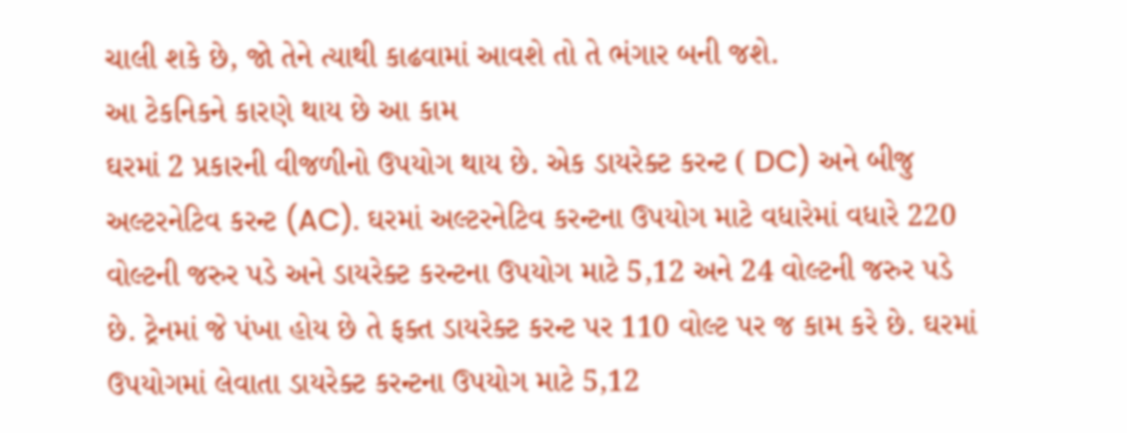ચાલી શકે છે, જો તેને ત્યાથી કાઢવામાં આવશે તો તે ભંગાર બની જશે.
આ ટેકનિકને કારણે થાય છે આ કામ
ઘરમાં 2 પ્રકારની વીજળીનો ઉપયોગ થાય છે. એક ડાયરેક્ટ કરન્ટ ( DC) અને બીજુ અલ્ટરનેટિવ કરન્ટ (AC). ઘરમાં અલ્ટરનેટિવ કરન્ટના ઉપયોગ માટે વધારેમાં વધારે 220 વોલ્ટની જરુર પડે અને ડાયરેક્ટ કરન્ટના ઉપયોગ માટે 5,12 અને 24 વોલ્ટની જરુર પડે છે. ટ્રેનમાં જે પંખા હોય છે તે ફક્ત ડાયરેક્ટ કરન્ટ પર 110 વોલ્ટ પર જ કામ કરે છે. ઘરમાં ઉપયોગમાં લેવાતા ડાયરેક્ટ કરન્ટના ઉપયોગ માટે 5,12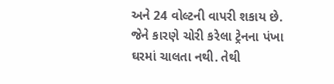અને 24 વોલ્ટની વાપરી શકાય છે. જેને કારણે ચોરી કરેલા ટ્રેનના પંખા ઘરમાં ચાલતા નથી. તેથી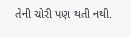તેની ચોરી પણ થતી નથી.